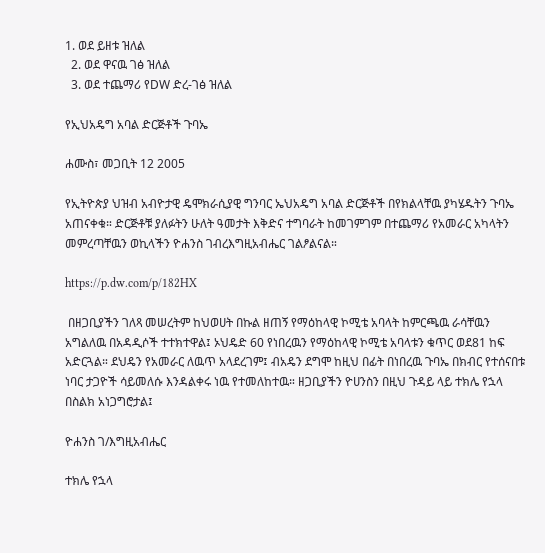1. ወደ ይዘቱ ዝለል
  2. ወደ ዋናዉ ገፅ ዝለል
  3. ወደ ተጨማሪ የDW ድረ-ገፅ ዝለል

የኢህአዴግ አባል ድርጅቶች ጉባኤ

ሐሙስ፣ መጋቢት 12 2005

የኢትዮጵያ ህዝብ አብዮታዊ ዴሞክራሲያዊ ግንባር ኤህአዴግ አባል ድርጅቶች በየክልላቸዉ ያካሄዱትን ጉባኤ አጠናቀቁ። ድርጅቶቹ ያለፉትን ሁለት ዓመታት እቅድና ተግባራት ከመገምገም በተጨማሪ የአመራር አካላትን መምረጣቸዉን ወኪላችን ዮሐንስ ገብረእግዚአብሔር ገልፆልናል።

https://p.dw.com/p/182HX

 በዘጋቢያችን ገለጻ መሠረትም ከህወሀት በኩል ዘጠኝ የማዕከላዊ ኮሚቴ አባላት ከምርጫዉ ራሳቸዉን አግልለዉ በአዳዲሶች ተተክተዋል፤ ኦህዴድ 60 የነበረዉን የማዕከላዊ ኮሚቴ አባላቱን ቁጥር ወደ81 ከፍ አድርጓል። ደህዴን የአመራር ለዉጥ አላደረገም፤ ብአዴን ደግሞ ከዚህ በፊት በነበረዉ ጉባኤ በክብር የተሰናበቱ ነባር ታጋዮች ሳይመለሱ እንዳልቀሩ ነዉ የተመለከተዉ። ዘጋቢያችን ዮሀንስን በዚህ ጉዳይ ላይ ተክሌ የኋላ በስልክ አነጋግሮታል፤

ዮሐንስ ገ/እግዚአብሔር

ተክሌ የኋላ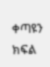ቀጣዩን ክፍል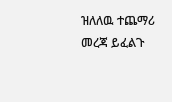ዝለለዉ ተጨማሪ መረጃ ይፈልጉ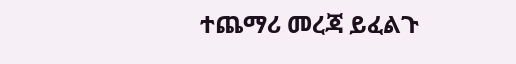ተጨማሪ መረጃ ይፈልጉ